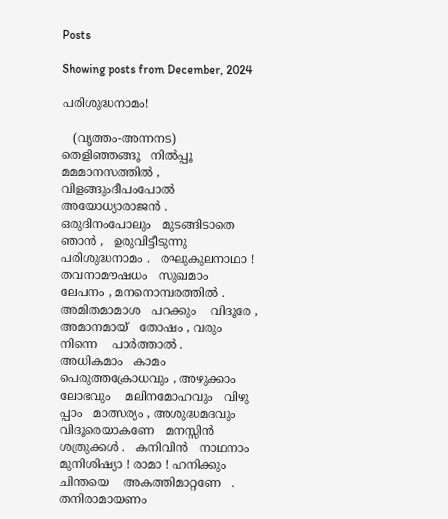Posts

Showing posts from December, 2024

പരിശുദ്ധനാമം!

   (വൃത്തം-അന്നനട)  തെളിഞ്ഞങ്ങൂ   നിൽപ്പൂ   മമമാനസത്തിൽ , വിളങ്ങുംദീപംപോൽ    അയോധ്യാരാജൻ . ഒരുദിനംപോലും   മുടങ്ങിടാതെ   ഞാൻ ,   ഉരുവിട്ടീടുന്നു    പരിശുദ്ധനാമം .   രഘുകുലനാഥാ ! തവനാമൗഷധം   സുഖമാം   ലേപനം , മനനൊമ്പരത്തിൽ .    അമിതമാമാശ   പറക്കും    വിദൂരേ , അമാനമായ്   തോഷം , വരും   നിന്നെ    പാർത്താൽ .    അധികമാം   കാമം    പെരുത്തക്രോധവും , അഴുക്കാം   ലോഭവും    മലിനമോഹവും   വിഴു   പ്പാം   മാത്സര്യം , അശുദ്ധമദവും വിദൂരെയാകണേ   മനസ്സിൻ   ശത്രുക്കൾ .   കനിവിൻ   നാഥനാം    മുനിശിഷ്യാ ! രാമാ ! ഹനിക്കും   ചിന്തയെ    അകത്തിമാറ്റണേ   . തനിരാമായണം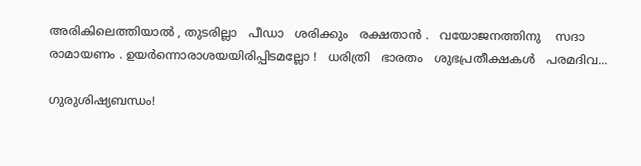അരികിലെത്തിയാൽ , തുടരില്ലാ   പീഡാ   ശരിക്കും   രക്ഷതാൻ .   വയോജനത്തിനു    സദാ   രാമായണം . ഉയർന്നൊരാശയയിരിപ്പിടമല്ലോ !   ധരിത്രി   ഭാരതം   ശുഭപ്രതീക്ഷകൾ   പരമദിവ...

ഗുരുശിഷ്യബന്ധം!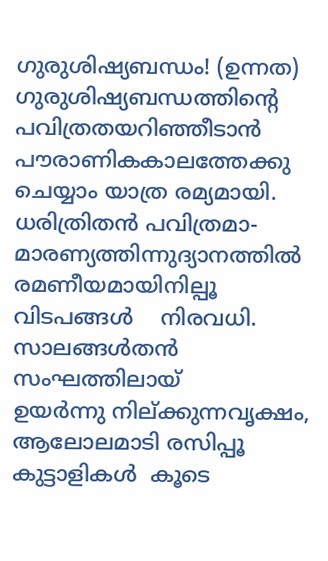ഗുരുശിഷ്യബന്ധം! (ഉന്നത) ഗുരുശിഷ്യബന്ധത്തിന്റെ           പവിത്രതയറിഞ്ഞീടാൻ  പൗരാണികകാലത്തേക്കു             ചെയ്യാം യാത്ര രമ്യമായി. ധരിത്രിതൻ പവിത്രമാ-          മാരണ്യത്തിന്നുദ്യാനത്തിൽ രമണീയമായിനില്പൂ           വിടപങ്ങൾ    നിരവധി. സാലങ്ങൾതൻ സംഘത്തിലായ്          ഉയർന്നു നില്ക്കുന്നവൃക്ഷം, ആലോലമാടി രസിപ്പൂ          കുട്ടാളികൾ  കൂടെ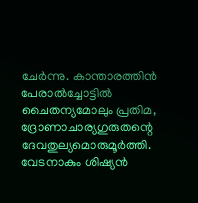ചേർന്നു. കാന്താരത്തിൻ പേരാൽച്ചോട്ടിൽ              ചൈതന്യമോലും പ്രതിമ, ദ്രോണാചാര്യഗുരുതന്റെ             ദേവതുല്യമൊരുമൂർത്തി. വേടനാകും ശിഷ്യൻ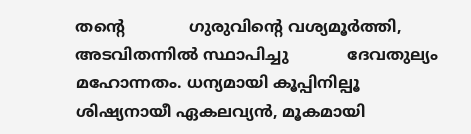തന്റെ             ഗുരുവിന്റെ വശ്യമൂർത്തി, അടവിതന്നിൽ സ്ഥാപിച്ചു            ദേവതുല്യം മഹോന്നതം. ധന്യമായി കൂപ്പിനില്പൂ           ശിഷ്യനായീ ഏകലവ്യൻ, മൂകമായി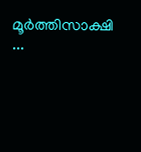മൂർത്തിസാക്ഷി   ...